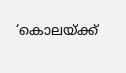‘കൊലയ്ക്ക്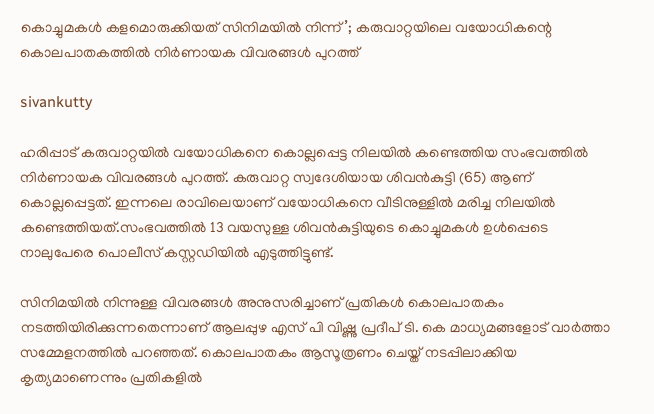കൊച്ചുമകൾ കളമൊരുക്കിയത് സിനിമയിൽ നിന്ന്’; കരുവാറ്റയിലെ വയോധികന്റെ കൊലപാതകത്തിൽ നിർണായക വിവരങ്ങൾ പുറത്ത്

sivankutty

ഹരിപ്പാട് കരുവാറ്റയിൽ വയോധികനെ കൊല്ലപ്പെട്ട നിലയിൽ കണ്ടെത്തിയ സംഭവത്തിൽ നിർണായക വിവരങ്ങൾ പുറത്ത്. കരുവാറ്റ സ്വദേശിയായ ശിവന്‍കുട്ടി (65) ആണ് കൊല്ലപ്പെട്ടത്. ഇന്നലെ രാവിലെയാണ് വയോധികനെ വീടിനുള്ളില്‍ മരിച്ച നിലയില്‍ കണ്ടെത്തിയത്.സംഭവത്തിൽ 13 വയസുള്ള ശിവന്‍കുട്ടിയുടെ കൊച്ചുമകൾ ഉൾപ്പെടെ നാലുപേരെ പൊലീസ് കസ്റ്റഡിയിൽ എടുത്തിട്ടുണ്ട്.

സിനിമയിൽ നിന്നുള്ള വിവരങ്ങൾ അനുസരിച്ചാണ് പ്രതികൾ കൊലപാതകം നടത്തിയിരിക്കുന്നതെന്നാണ് ആലപ്പുഴ എസ് പി വിഷ്ണു പ്രദീപ് ടി. കെ മാധ്യമങ്ങളോട് വാർത്താ സമ്മേളനത്തിൽ പറഞ്ഞത്. കൊലപാതകം ആസൂത്രണം ചെയ്ത് നടപ്പിലാക്കിയ കൃത്യമാണെന്നും പ്രതികളിൽ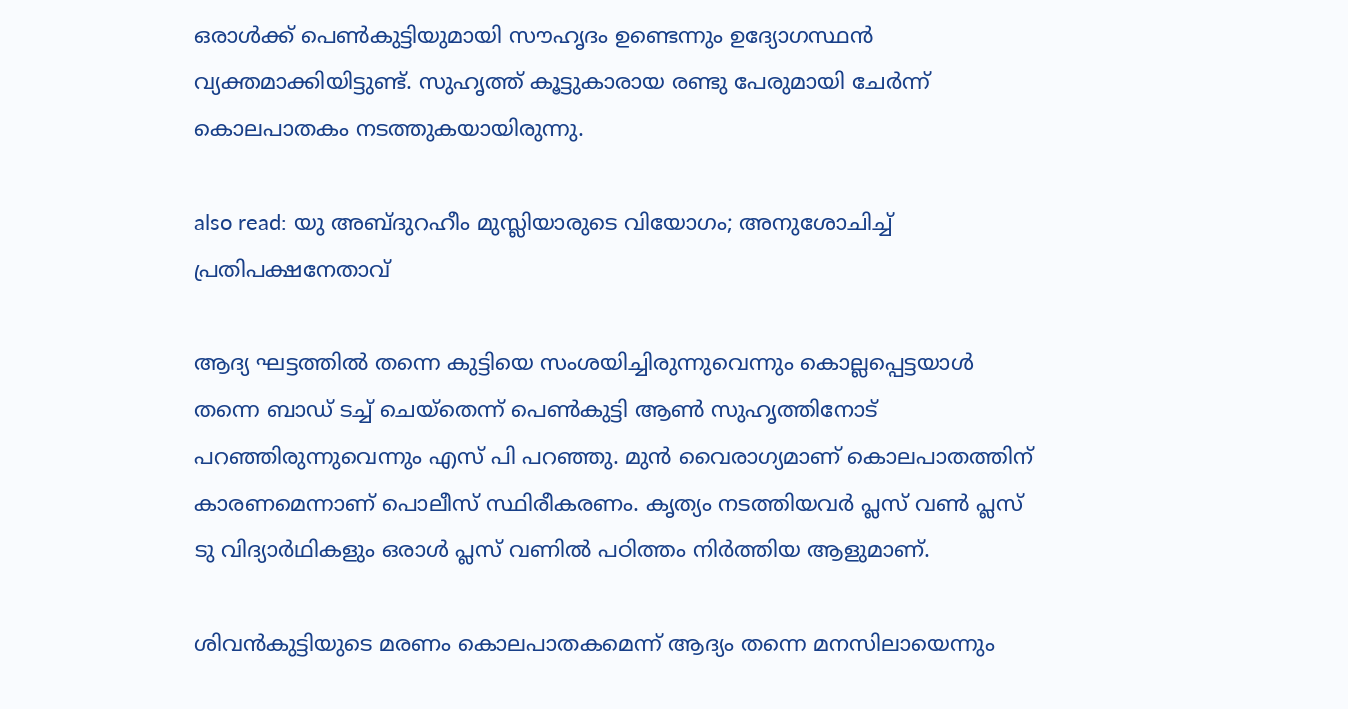ഒരാൾക്ക് പെൺകുട്ടിയുമായി സൗഹൃദം ഉണ്ടെന്നും ഉദ്യോഗസ്ഥൻ വ്യക്തമാക്കിയിട്ടുണ്ട്. സുഹൃത്ത് കൂട്ടുകാരായ രണ്ടു പേരുമായി ചേർന്ന് കൊലപാതകം നടത്തുകയായിരുന്നു.

also read: യു അബ്ദുറഹീം മുസ്ലിയാരുടെ വിയോഗം; അനുശോചിച്ച് പ്രതിപക്ഷനേതാവ്‌

ആദ്യ ഘട്ടത്തിൽ തന്നെ കുട്ടിയെ സംശയിച്ചിരുന്നുവെന്നും കൊല്ലപ്പെട്ടയാൾ തന്നെ ബാഡ് ടച്ച് ചെയ്തെന്ന് പെൺകുട്ടി ആൺ സുഹൃത്തിനോട് പറഞ്ഞിരുന്നുവെന്നും എസ് പി പറഞ്ഞു. മുൻ വൈരാഗ്യമാണ് കൊലപാതത്തിന് കാരണമെന്നാണ് പൊലീസ് സ്ഥിരീകരണം. കൃത്യം നടത്തിയവർ പ്ലസ് വൺ പ്ലസ് ടു വിദ്യാർഥികളും ഒരാൾ പ്ലസ് വണിൽ പഠിത്തം നിർത്തിയ ആളുമാണ്.

ശിവൻകുട്ടിയുടെ മരണം കൊലപാതകമെന്ന് ആദ്യം തന്നെ മനസിലായെന്നും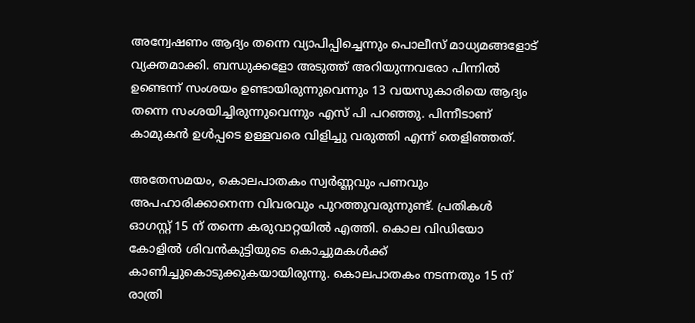അന്വേഷണം ആദ്യം തന്നെ വ്യാപിപ്പിച്ചെന്നും പൊലീസ് മാധ്യമങ്ങളോട് വ്യക്തമാക്കി. ബന്ധുക്കളോ അടുത്ത് അറിയുന്നവരോ പിന്നിൽ ഉണ്ടെന്ന് സംശയം ഉണ്ടായിരുന്നുവെന്നും 13 വയസുകാരിയെ ആദ്യം തന്നെ സംശയിച്ചിരുന്നുവെന്നും എസ് പി പറഞ്ഞു. പിന്നീടാണ് കാമുകൻ ഉൾപ്പടെ ഉള്ളവരെ വിളിച്ചു വരുത്തി എന്ന് തെളിഞ്ഞത്.

അതേസമയം, കൊലപാതകം സ്വർണ്ണവും പണവും അപഹാരിക്കാനെന്ന വിവരവും പുറത്തുവരുന്നുണ്ട്. പ്രതികൾ ഓഗസ്റ്റ് 15 ന് തന്നെ കരുവാറ്റയിൽ എത്തി. കൊല വിഡിയോ കോളിൽ ശിവൻകുട്ടിയുടെ കൊച്ചുമകൾക്ക് കാണിച്ചുകൊടുക്കുകയായിരുന്നു. കൊലപാതകം നടന്നതും 15 ന് രാത്രി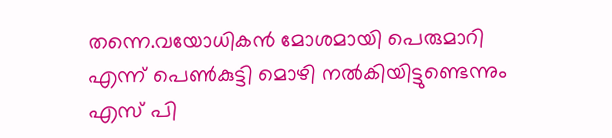തന്നെ.വയോധികൻ മോശമായി പെരുമാറി എന്ന് പെൺകുട്ടി മൊഴി നൽകിയിട്ടുണ്ടെന്നും എസ് പി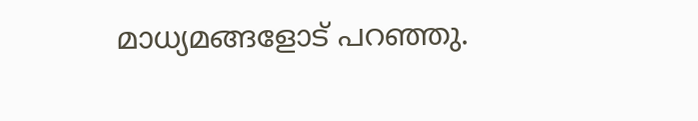മാധ്യമങ്ങളോട് പറഞ്ഞു.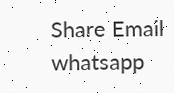Share Email
whatsapp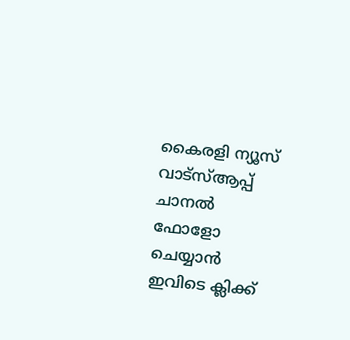കൈരളി ന്യൂസ് വാട്‌സ്ആപ്പ് ചാനല്‍ ഫോളോ ചെയ്യാന്‍ ഇവിടെ ക്ലിക്ക്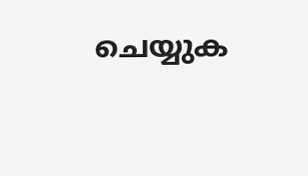ചെയ്യുക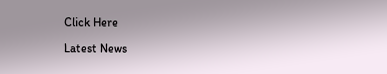Click Here

Latest News